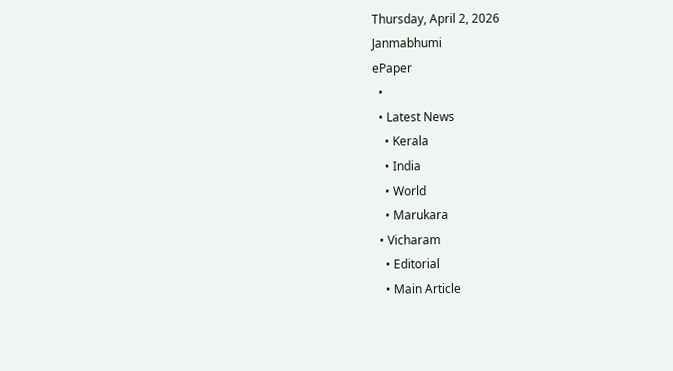Thursday, April 2, 2026
Janmabhumi
ePaper
  •
  • Latest News
    • Kerala
    • India
    • World
    • Marukara
  • Vicharam
    • Editorial
    • Main Article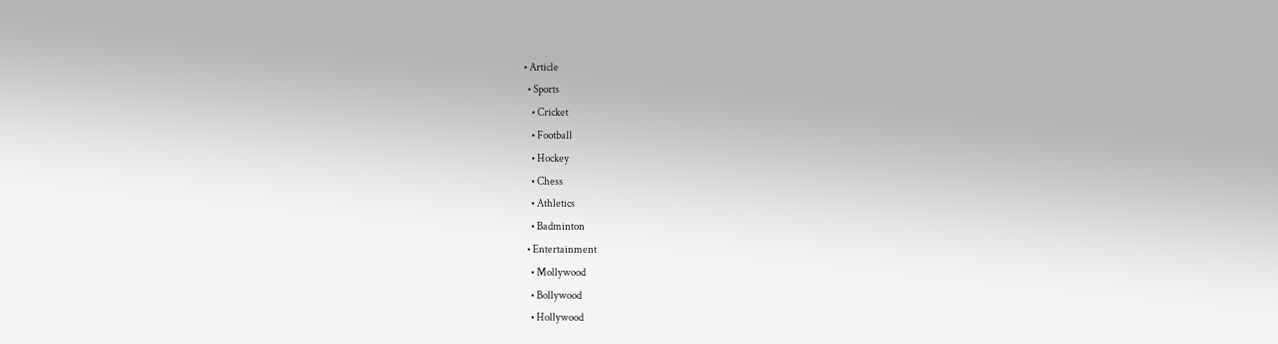• Article
  • Sports
    • Cricket
    • Football
    • Hockey
    • Chess
    • Athletics
    • Badminton
  • Entertainment
    • Mollywood
    • Bollywood
    • Hollywood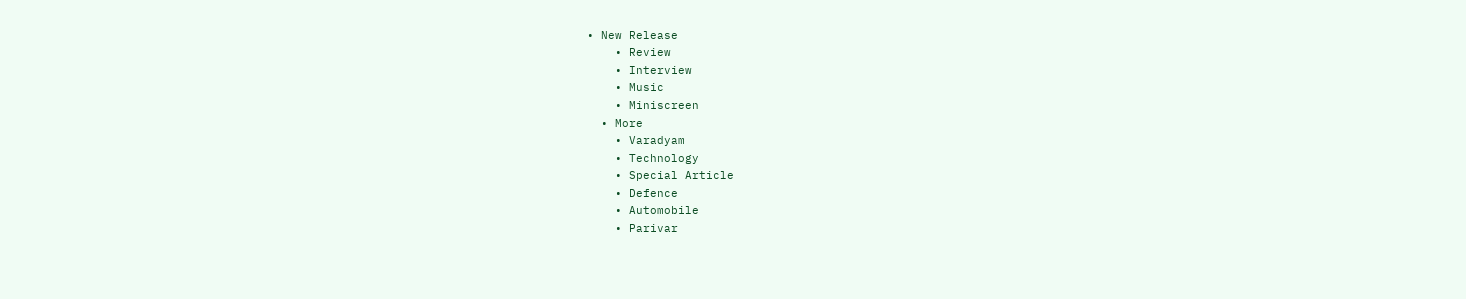• New Release
    • Review
    • Interview
    • Music
    • Miniscreen
  • More
    • Varadyam
    • Technology
    • Special Article
    • Defence
    • Automobile
    • Parivar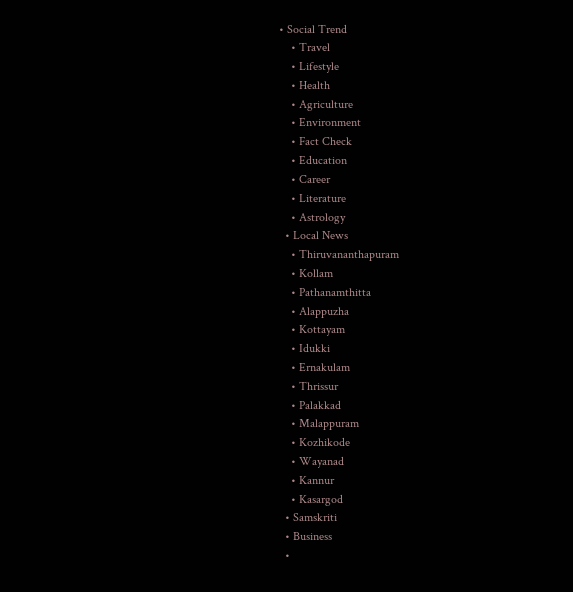• Social Trend
    • Travel
    • Lifestyle
    • Health
    • Agriculture
    • Environment
    • Fact Check
    • Education
    • Career
    • Literature
    • Astrology
  • Local News
    • Thiruvananthapuram
    • Kollam
    • Pathanamthitta
    • Alappuzha
    • Kottayam
    • Idukki
    • Ernakulam
    • Thrissur
    • Palakkad
    • Malappuram
    • Kozhikode
    • Wayanad
    • Kannur
    • Kasargod
  • Samskriti
  • Business
  •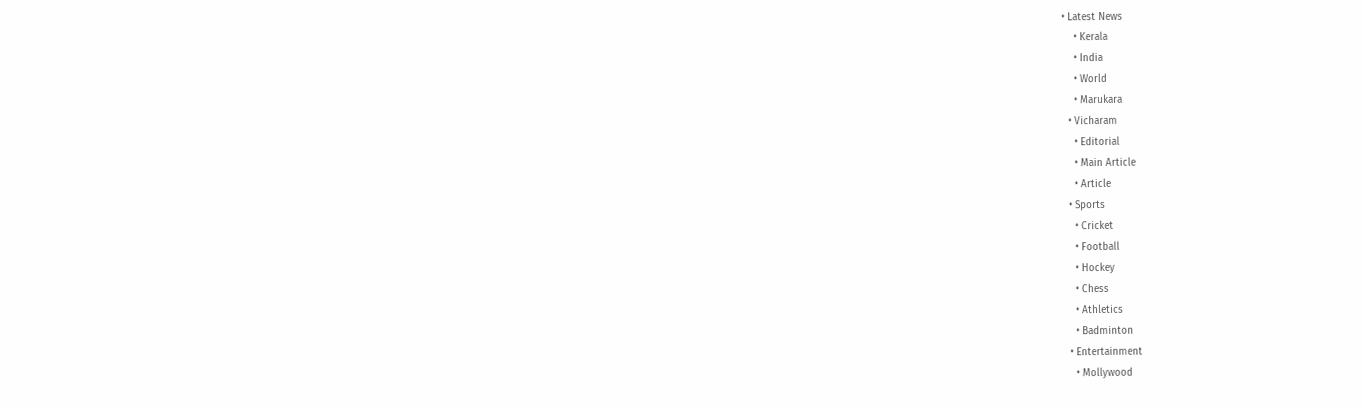• Latest News
    • Kerala
    • India
    • World
    • Marukara
  • Vicharam
    • Editorial
    • Main Article
    • Article
  • Sports
    • Cricket
    • Football
    • Hockey
    • Chess
    • Athletics
    • Badminton
  • Entertainment
    • Mollywood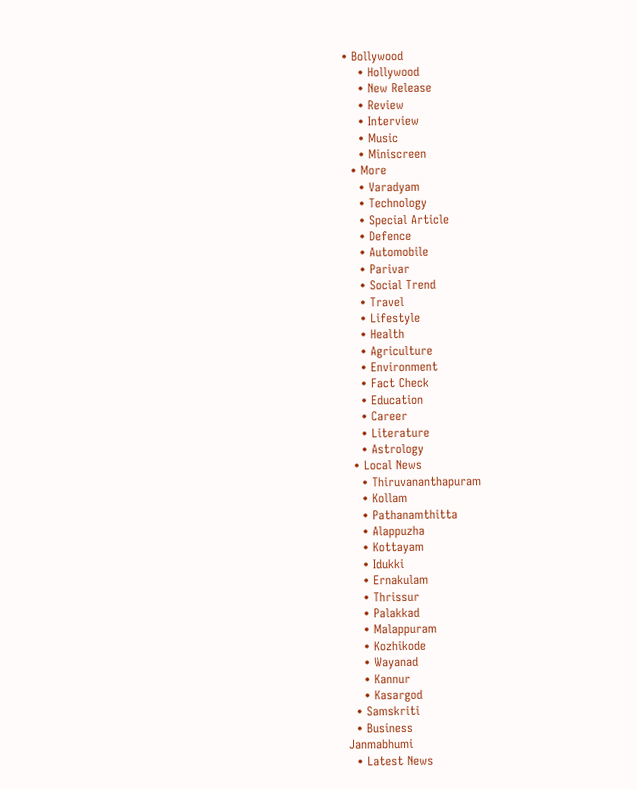• Bollywood
    • Hollywood
    • New Release
    • Review
    • Interview
    • Music
    • Miniscreen
  • More
    • Varadyam
    • Technology
    • Special Article
    • Defence
    • Automobile
    • Parivar
    • Social Trend
    • Travel
    • Lifestyle
    • Health
    • Agriculture
    • Environment
    • Fact Check
    • Education
    • Career
    • Literature
    • Astrology
  • Local News
    • Thiruvananthapuram
    • Kollam
    • Pathanamthitta
    • Alappuzha
    • Kottayam
    • Idukki
    • Ernakulam
    • Thrissur
    • Palakkad
    • Malappuram
    • Kozhikode
    • Wayanad
    • Kannur
    • Kasargod
  • Samskriti
  • Business
Janmabhumi
  • Latest News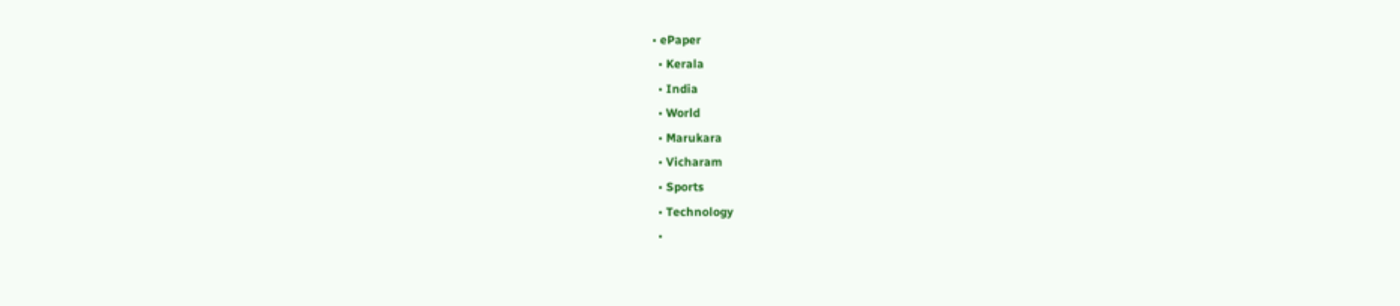• ePaper
  • Kerala
  • India
  • World
  • Marukara
  • Vicharam
  • Sports
  • Technology
  •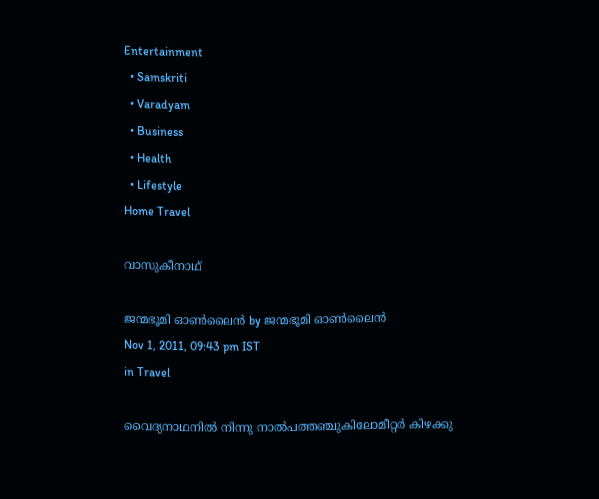Entertainment
  • Samskriti
  • Varadyam
  • Business
  • Health
  • Lifestyle
Home Travel

വാസുകീനാഥ്‌

ജന്മഭൂമി ഓണ്‍ലൈന്‍ by ജന്മഭൂമി ഓണ്‍ലൈന്‍
Nov 1, 2011, 09:43 pm IST
in Travel

വൈദ്യനാഥനില്‍ നിന്നു നാല്‍പത്തഞ്ചുകിലോമീറ്റര്‍ കിഴക്കു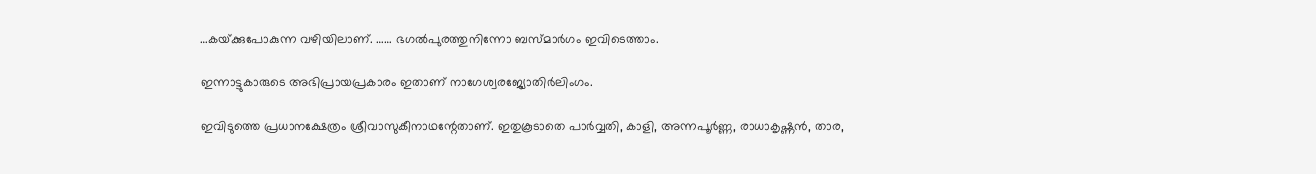…കയ്‌ക്കുപോകുന്ന വഴിയിലാണ്‌. …… ഭഗല്‍പുരത്തുനിന്നോ ബസ്മാര്‍ഗം ഇവിടെത്താം.

ഇന്നാട്ടുകാരുടെ അഭിപ്രായപ്രകാരം ഇതാണ്‌ നാഗേശ്വരജ്യോതിര്‍ലിംഗം.

ഇവിടുത്തെ പ്രധാനക്ഷേത്രം ശ്രീവാസുകീനാഥന്റേതാണ്‌. ഇതുകൂടാതെ പാര്‍വ്വതി, കാളി, അന്നപൂര്‍ണ്ണ, രാധാകൃഷ്ണന്‍, താര,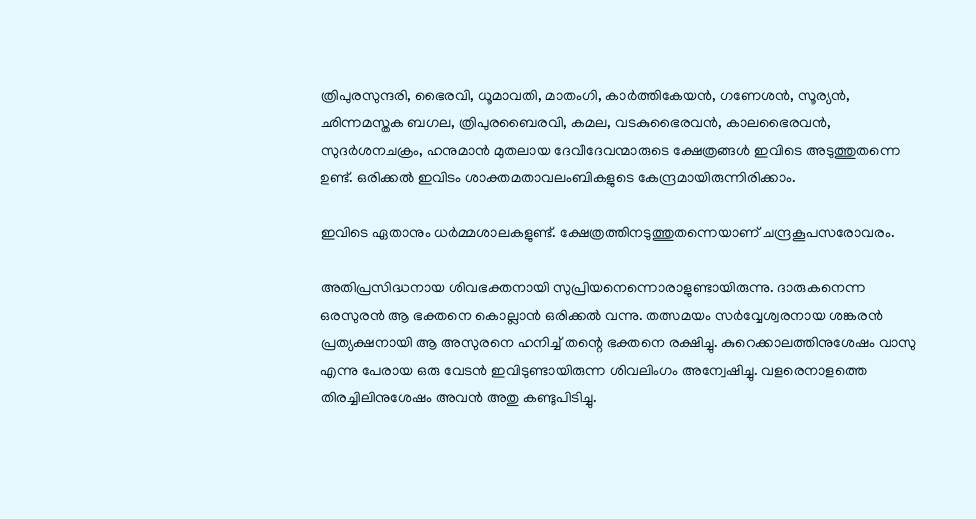ത്രിപുരസുന്ദരി, ഭൈരവി, ധൂമാവതി, മാതംഗി, കാര്‍ത്തികേയന്‍, ഗണേശന്‍, സൂര്യന്‍, ഛിന്നമസ്തക ബഗല, ത്രിപുരബൈരവി, കമല, വടകുഭൈരവന്‍, കാലഭൈരവന്‍, സുദര്‍ശനചക്രം, ഹനുമാന്‍ മുതലായ ദേവീദേവന്മാരുടെ ക്ഷേത്രങ്ങള്‍ ഇവിടെ അടുത്തുതന്നെ ഉണ്ട്‌. ഒരിക്കല്‍ ഇവിടം ശാക്തമതാവലംബികളുടെ കേന്ദ്രമായിരുന്നിരിക്കാം.

ഇവിടെ ഏതാനും ധര്‍മ്മശാലകളുണ്ട്‌. ക്ഷേത്രത്തിനടുത്തുതന്നെയാണ്‌ ചന്ദ്രകൂപസരോവരം.

അതിപ്രസിദ്ധനായ ശിവഭക്തനായി സുപ്രിയനെന്നൊരാളുണ്ടായിരുന്നു. ദാരുകനെന്ന ഒരസുരന്‍ ആ ഭക്തനെ കൊല്ലാന്‍ ഒരിക്കല്‍ വന്നു. തത്സമയം സര്‍വ്വേശ്വരനായ ശങ്കരന്‍ പ്രത്യക്ഷനായി ആ അസുരനെ ഹനിച്ച്‌ തന്റെ ഭക്തനെ രക്ഷിച്ചു. കുറെക്കാലത്തിനുശേഷം വാസു എന്നു പേരായ ഒരു വേടന്‍ ഇവിടുണ്ടായിരുന്ന ശിവലിംഗം അന്വേഷിച്ചു. വളരെനാളത്തെ തിരച്ചിലിനുശേഷം അവന്‍ അതു കണ്ടുപിടിച്ചു.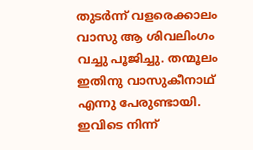തുടര്‍ന്ന്‌ വളരെക്കാലം വാസു ആ ശിവലിംഗം വച്ചു പൂജിച്ചു. തന്മൂലം ഇതിനു വാസുകീനാഥ്‌ എന്നു പേരുണ്ടായി. ഇവിടെ നിന്ന്‌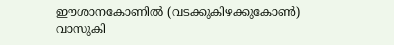ഈശാനകോണില്‍ (വടക്കുകിഴക്കുകോണ്‍) വാസുകി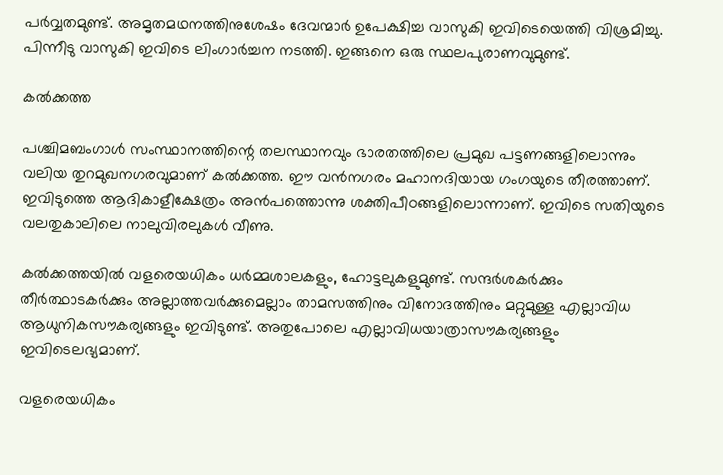പര്‍വ്വതമുണ്ട്‌. അമൃതമഥനത്തിനുശേഷം ദേവന്മാര്‍ ഉപേക്ഷിച്ച വാസുകി ഇവിടെയെത്തി വിശ്രമിച്ചു. പിന്നീടു വാസുകി ഇവിടെ ലിംഗാര്‍ച്ചന നടത്തി. ഇങ്ങനെ ഒരു സ്ഥലപുരാണവുമുണ്ട്‌.

കല്‍ക്കത്ത

പശ്ചിമബംഗാള്‍ സംസ്ഥാനത്തിന്റെ തലസ്ഥാനവും ഭാരതത്തിലെ പ്രമുഖ പട്ടണങ്ങളിലൊന്നും വലിയ തുറമുഖനഗരവുമാണ്‌ കല്‍ക്കത്ത. ഈ വന്‍നഗരം മഹാനദിയായ ഗംഗയുടെ തീരത്താണ്‌. ഇവിടുത്തെ ആദികാളീക്ഷേത്രം അന്‍പത്തൊന്നു ശക്തിപീഠങ്ങളിലൊന്നാണ്‌. ഇവിടെ സതിയുടെ വലതുകാലിലെ നാലുവിരലുകള്‍ വീണു.

കല്‍ക്കത്തയില്‍ വളരെയധികം ധര്‍മ്മശാലകളും, ഹോട്ടലുകളുമുണ്ട്‌. സന്ദര്‍ശകര്‍ക്കും തീര്‍ത്ഥാടകര്‍ക്കും അല്ലാത്തവര്‍ക്കുമെല്ലാം താമസത്തിനും വിനോദത്തിനും മറ്റുമുള്ള എല്ലാവിധ ആധുനികസൗകര്യങ്ങളും ഇവിടുണ്ട്‌. അതുപോലെ എല്ലാവിധയാത്രാസൗകര്യങ്ങളും ഇവിടെലഭ്യമാണ്‌.

വളരെയധികം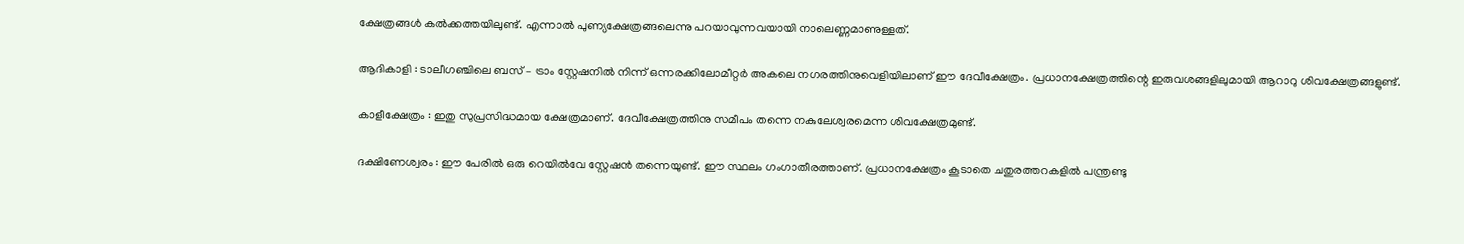ക്ഷേത്രങ്ങള്‍ കല്‍ക്കത്തയിലുണ്ട്‌. എന്നാല്‍ പുണ്യക്ഷേത്രങ്ങലെന്നു പറയാവുന്നവയായി നാലെണ്ണമാണുള്ളത്‌.

ആദികാളി : ടാലീഗഞ്ചിലെ ബസ്‌ – ട്രാം സ്റ്റേഷനില്‍ നിന്ന്‌ ഒന്നരക്കിലോമീറ്റര്‍ അകലെ നഗരത്തിനുവെളിയിലാണ്‌ ഈ ദേവീക്ഷേത്രം. പ്രധാനക്ഷേത്രത്തിന്റെ ഇരുവശങ്ങളിലുമായി ആറാറു ശിവക്ഷേത്രങ്ങളുണ്ട്‌.

കാളീക്ഷേത്രം : ഇതു സുപ്രസിദ്ധമായ ക്ഷേത്രമാണ്‌. ദേവീക്ഷേത്രത്തിനു സമീപം തന്നെ നകുലേശ്വരമെന്ന ശിവക്ഷേത്രമുണ്ട്‌.

ദക്ഷിണേശ്വരം : ഈ പേരില്‍ ഒരു റെയില്‍വേ സ്റ്റേഷന്‍ തന്നെയുണ്ട്‌. ഈ സ്ഥലം ഗംഗാതീരത്താണ്‌. പ്രധാനക്ഷേത്രം കൂടാതെ ചതുരത്തറകളില്‍ പന്ത്രണ്ടു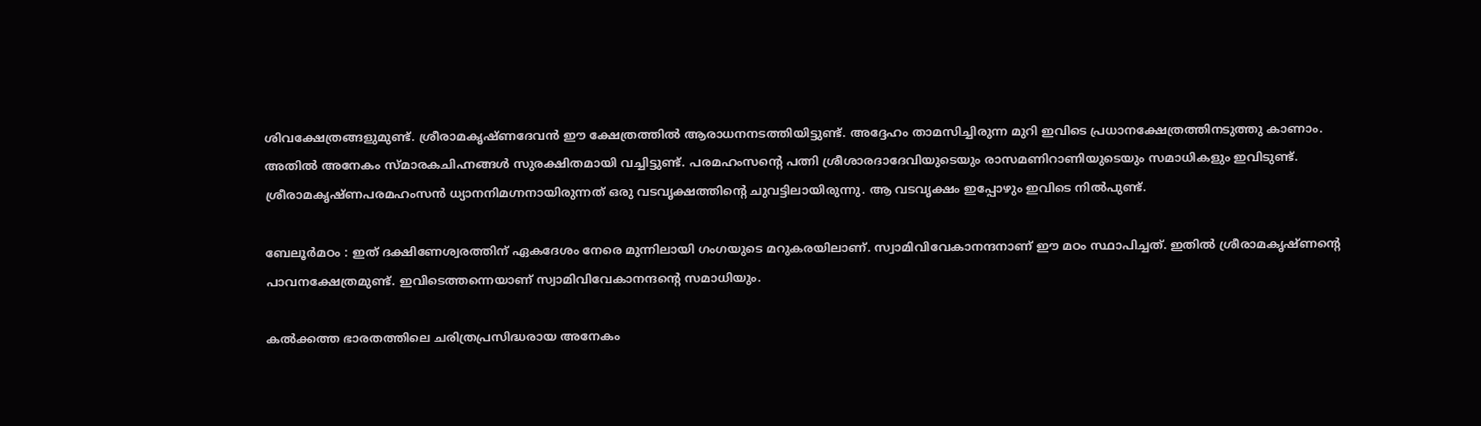ശിവക്ഷേത്രങ്ങളുമുണ്ട്‌. ശ്രീരാമകൃഷ്ണദേവന്‍ ഈ ക്ഷേത്രത്തില്‍ ആരാധനനടത്തിയിട്ടുണ്ട്‌. അദ്ദേഹം താമസിച്ചിരുന്ന മുറി ഇവിടെ പ്രധാനക്ഷേത്രത്തിനടുത്തു കാണാം. അതില്‍ അനേകം സ്മാരകചിഹ്നങ്ങള്‍ സുരക്ഷിതമായി വച്ചിട്ടുണ്ട്‌. പരമഹംസന്റെ പത്നി ശ്രീശാരദാദേവിയുടെയും രാസമണിറാണിയുടെയും സമാധികളും ഇവിടുണ്ട്‌. ശ്രീരാമകൃഷ്ണപരമഹംസന്‍ ധ്യാനനിമഗ്നനായിരുന്നത്‌ ഒരു വടവൃക്ഷത്തിന്റെ ചുവട്ടിലായിരുന്നു. ആ വടവൃക്ഷം ഇപ്പോഴും ഇവിടെ നില്‍പുണ്ട്‌.

ബേലൂര്‍മഠം : ഇത്‌ ദക്ഷിണേശ്വരത്തിന്‌ ഏകദേശം നേരെ മുന്നിലായി ഗംഗയുടെ മറുകരയിലാണ്‌. സ്വാമിവിവേകാനന്ദനാണ്‌ ഈ മഠം സ്ഥാപിച്ചത്‌. ഇതില്‍ ശ്രീരാമകൃഷ്ണന്റെ പാവനക്ഷേത്രമുണ്ട്‌. ഇവിടെത്തന്നെയാണ്‌ സ്വാമിവിവേകാനന്ദന്റെ സമാധിയും.

കല്‍ക്കത്ത ഭാരതത്തിലെ ചരിത്രപ്രസിദ്ധരായ അനേകം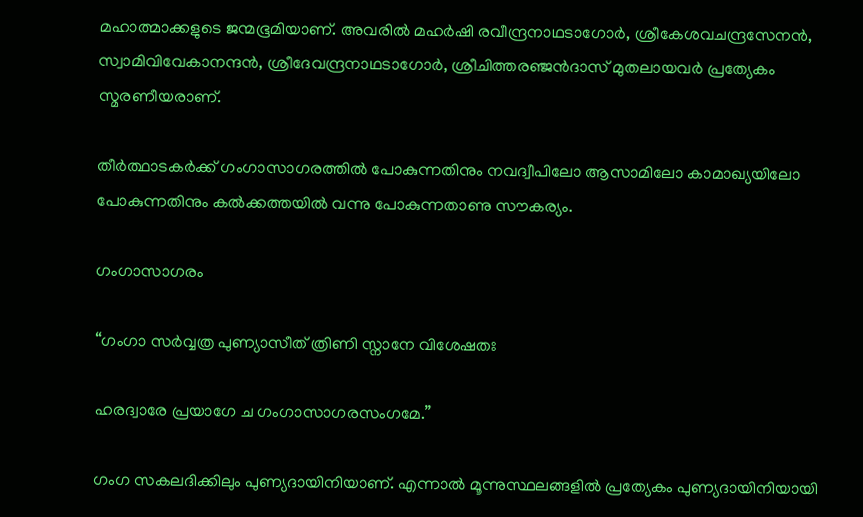മഹാത്മാക്കളുടെ ജന്മഭൂമിയാണ്‌. അവരില്‍ മഹര്‍ഷി രവീന്ദ്രനാഥടാഗോര്‍, ശ്രീകേശവചന്ദ്രസേനന്‍, സ്വാമിവിവേകാനന്ദന്‍, ശ്രീദേവന്ദ്രനാഥടാഗോര്‍, ശ്രീചിത്തരഞ്ജന്‍ദാസ്‌ മുതലായവര്‍ പ്രത്യേകം സ്മരണീയരാണ്‌.

തീര്‍ത്ഥാടകര്‍ക്ക്‌ ഗംഗാസാഗരത്തില്‍ പോകുന്നതിനും നവദ്വീപിലോ ആസാമിലോ കാമാഖ്യയിലോ പോകുന്നതിനും കല്‍ക്കത്തയില്‍ വന്നു പോകുന്നതാണു സൗകര്യം.

ഗംഗാസാഗരം

“ഗംഗാ സര്‍വ്വത്ര പുണ്യാസീത്‌ ത്രിണി സ്നാനേ വിശേഷതഃ

ഹരദ്വാരേ പ്രയാഗേ ച ഗംഗാസാഗരസംഗമേ.”

ഗംഗ സകലദിക്കിലും പുണ്യദായിനിയാണ്‌. എന്നാല്‍ മൂന്നുസ്ഥലങ്ങളില്‍ പ്രത്യേകം പുണ്യദായിനിയായി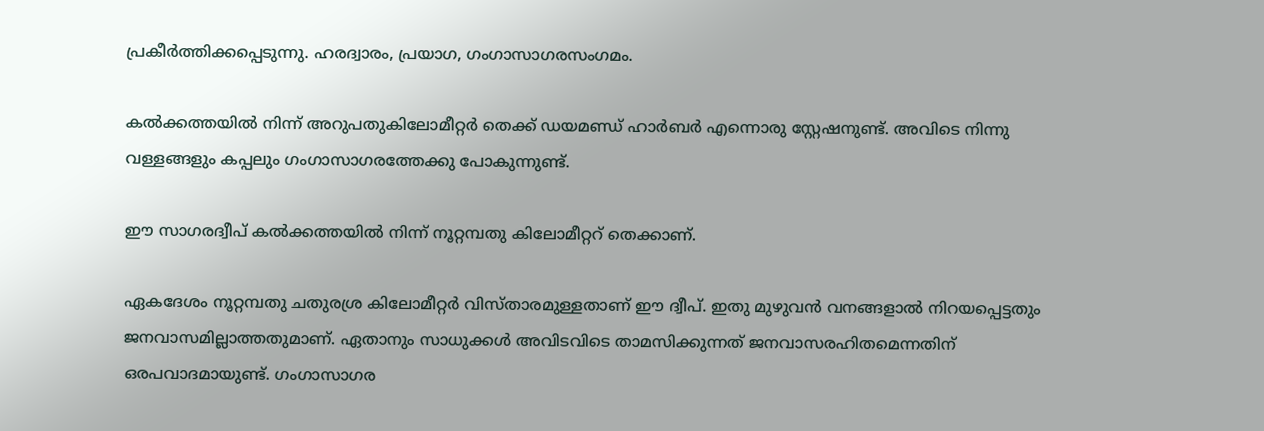പ്രകീര്‍ത്തിക്കപ്പെടുന്നു. ഹരദ്വാരം, പ്രയാഗ, ഗംഗാസാഗരസംഗമം.

കല്‍ക്കത്തയില്‍ നിന്ന്‌ അറുപതുകിലോമീറ്റര്‍ തെക്ക്‌ ഡയമണ്ഡ്‌ ഹാര്‍ബര്‍ എന്നൊരു സ്റ്റേഷനുണ്ട്‌. അവിടെ നിന്നു വള്ളങ്ങളും കപ്പലും ഗംഗാസാഗരത്തേക്കു പോകുന്നുണ്ട്‌.

ഈ സാഗരദ്വീപ്‌ കല്‍ക്കത്തയില്‍ നിന്ന്‌ നൂറ്റമ്പതു കിലോമീറ്ററ്‌ തെക്കാണ്‌.

ഏകദേശം നൂറ്റമ്പതു ചതുരശ്ര കിലോമീറ്റര്‍ വിസ്താരമുള്ളതാണ്‌ ഈ ദ്വീപ്‌. ഇതു മുഴുവന്‍ വനങ്ങളാല്‍ നിറയപ്പെട്ടതും ജനവാസമില്ലാത്തതുമാണ്‌. ഏതാനും സാധുക്കള്‍ അവിടവിടെ താമസിക്കുന്നത്‌ ജനവാസരഹിതമെന്നതിന്‌ ഒരപവാദമായുണ്ട്‌. ഗംഗാസാഗര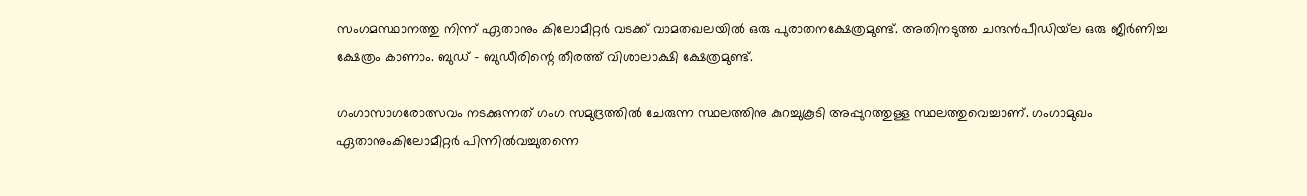സംഗമസ്ഥാനത്തു നിന്ന്‌ ഏതാനും കിലോമീറ്റര്‍ വടക്ക്‌ വാമതഖലയില്‍ ഒരു പുരാതനക്ഷേത്രമുണ്ട്‌. അതിനടുത്ത ചന്ദന്‍പീഡിയ്‌ല ഒരു ജീര്‍ണിച്ച ക്ഷേത്രം കാണാം. ബുഡ്‌ – ബുഡീരിന്റെ തീരത്ത്‌ വിശാലാക്ഷി ക്ഷേത്രമുണ്ട്‌.

ഗംഗാസാഗരോത്സവം നടക്കുന്നത്‌ ഗംഗ സമുദ്രത്തില്‍ ചേരുന്ന സ്ഥലത്തിനു കുറച്ചുകൂടി അപ്പുറത്തുള്ള സ്ഥലത്തുവെച്ചാണ്‌. ഗംഗാമുഖം ഏതാനുംകിലോമീറ്റര്‍ പിന്നില്‍വച്ചുതന്നെ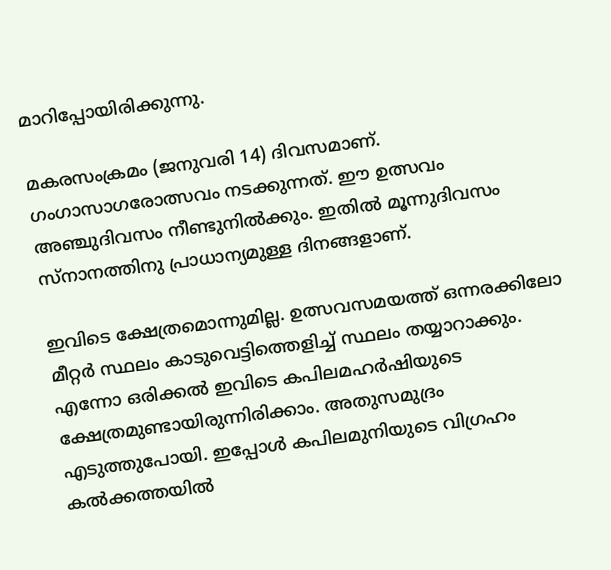മാറിപ്പോയിരിക്കുന്നു.

മകരസംക്രമം (ജനുവരി 14) ദിവസമാണ്‌. ഗംഗാസാഗരോത്സവം നടക്കുന്നത്‌. ഈ ഉത്സവം അഞ്ചുദിവസം നീണ്ടുനില്‍ക്കും. ഇതില്‍ മൂന്നുദിവസം സ്നാനത്തിനു പ്രാധാന്യമുള്ള ദിനങ്ങളാണ്‌.

ഇവിടെ ക്ഷേത്രമൊന്നുമില്ല. ഉത്സവസമയത്ത്‌ ഒന്നരക്കിലോ മീറ്റര്‍ സ്ഥലം കാടുവെട്ടിത്തെളിച്ച്‌ സ്ഥലം തയ്യാറാക്കും. എന്നോ ഒരിക്കല്‍ ഇവിടെ കപിലമഹര്‍ഷിയുടെ ക്ഷേത്രമുണ്ടായിരുന്നിരിക്കാം. അതുസമുദ്രം എടുത്തുപോയി. ഇപ്പോള്‍ കപിലമുനിയുടെ വിഗ്രഹം കല്‍ക്കത്തയില്‍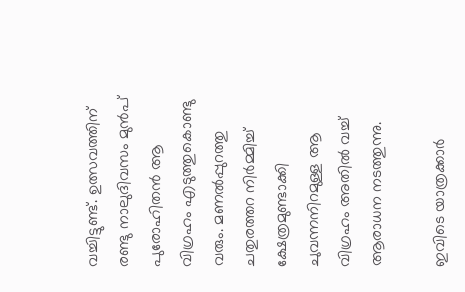വച്ചിട്ടുണ്ട്‌. ഉത്സവത്തിന്‌ രണ്ടു നാലുദിവസം മുന്‍പ്‌ പുരോഹിതന്‍ ആ വിഗ്രഹം എടുത്തുകൊണ്ടു വരും. മണല്‍പ്പുറത്തു ചതുരത്തറ നിര്‍മ്മിച്ച്‌ ക്ഷേത്രമുണ്ടാക്കി ചുവന്നനിറമുള്ള ആ വിഗ്രഹം അതില്‍ വച്ച്‌ ആരാധന നടത്തുന്നു.

ഇവിടെ യാത്രക്കാര്‍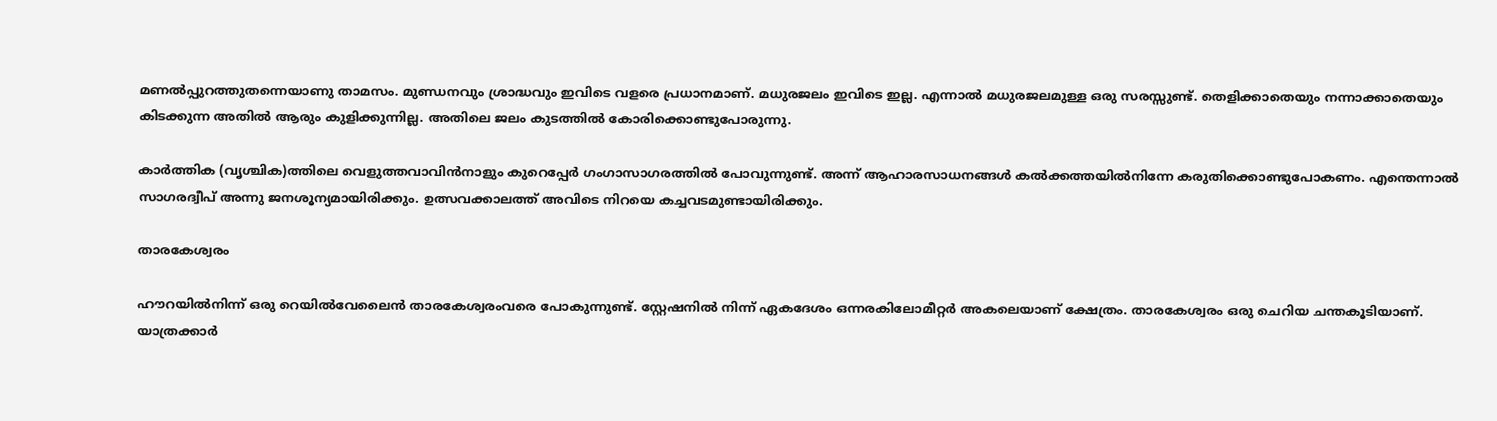മണല്‍പ്പുറത്തുതന്നെയാണു താമസം. മുണ്ഡനവും ശ്രാദ്ധവും ഇവിടെ വളരെ പ്രധാനമാണ്‌. മധുരജലം ഇവിടെ ഇല്ല. എന്നാല്‍ മധുരജലമുള്ള ഒരു സരസ്സുണ്ട്‌. തെളിക്കാതെയും നന്നാക്കാതെയും കിടക്കുന്ന അതില്‍ ആരും കുളിക്കുന്നില്ല. അതിലെ ജലം കുടത്തില്‍ കോരിക്കൊണ്ടുപോരുന്നു.

കാര്‍ത്തിക (വൃശ്ചിക)ത്തിലെ വെളുത്തവാവിന്‍നാളും കുറെപ്പേര്‍ ഗംഗാസാഗരത്തില്‍ പോവുന്നുണ്ട്‌. അന്ന്‌ ആഹാരസാധനങ്ങള്‍ കല്‍ക്കത്തയില്‍നിന്നേ കരുതിക്കൊണ്ടുപോകണം. എന്തെന്നാല്‍ സാഗരദ്വീപ്‌ അന്നു ജനശൂന്യമായിരിക്കും. ഉത്സവക്കാലത്ത്‌ അവിടെ നിറയെ കച്ചവടമുണ്ടായിരിക്കും.

താരകേശ്വരം

ഹൗറയില്‍നിന്ന്‌ ഒരു റെയില്‍വേലൈന്‍ താരകേശ്വരംവരെ പോകുന്നുണ്ട്‌. സ്റ്റേഷനില്‍ നിന്ന്‌ ഏകദേശം ഒന്നരകിലോമീറ്റര്‍ അകലെയാണ്‌ ക്ഷേത്രം. താരകേശ്വരം ഒരു ചെറിയ ചന്തകൂടിയാണ്‌. യാത്രക്കാര്‍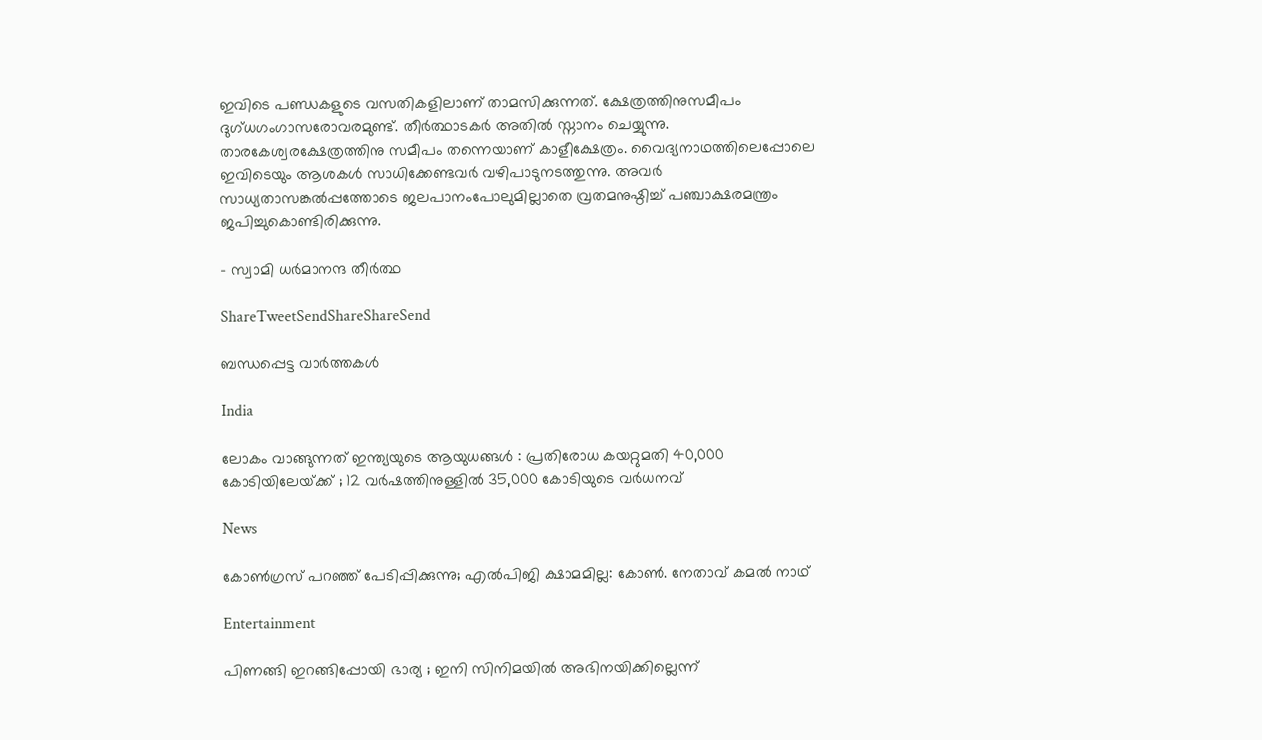ഇവിടെ പണ്ഡകളുടെ വസതികളിലാണ്‌ താമസിക്കുന്നത്‌. ക്ഷേത്രത്തിനുസമീപം ദുഗ്ധഗംഗാസരോവരമുണ്ട്‌. തീര്‍ത്ഥാടകര്‍ അതില്‍ സ്നാനം ചെയ്യുന്നു. താരകേശ്വരക്ഷേത്രത്തിനു സമീപം തന്നെയാണ്‌ കാളീക്ഷേത്രം. വൈദ്യനാഥത്തിലെപ്പോലെ ഇവിടെയും ആശകള്‍ സാധിക്കേണ്ടവര്‍ വഴിപാടുനടത്തുന്നു. അവര്‍ സാധ്യതാസങ്കല്‍പ്പത്തോടെ ജലപാനംപോലുമില്ലാതെ വ്രതമനുഷ്ഠിച്ച്‌ പഞ്ചാക്ഷരമന്ത്രം ജപിച്ചുകൊണ്ടിരിക്കുന്നു.

– സ്വാമി ധര്‍മാനന്ദ തീര്‍ത്ഥ

ShareTweetSendShareShareSend

ബന്ധപ്പെട്ട വാര്‍ത്തകള്‍

India

ലോകം വാങ്ങുന്നത് ഇന്ത്യയുടെ ആയുധങ്ങൾ : പ്രതിരോധ കയറ്റുമതി 40,000 കോടിയിലേയ്‌ക്ക് ; 12 വർഷത്തിനുള്ളിൽ 35,000 കോടിയുടെ വർധനവ്

News

കോൺഗ്രസ് പറഞ്ഞ് പേടിപ്പിക്കുന്നു; എൽപിജി ക്ഷാമമില്ല: കോൺ. നേതാവ് കമൽ നാഥ്

Entertainment

പിണങ്ങി ഇറങ്ങിപ്പോയി ഭാര്യ ; ഇനി സിനിമയിൽ അഭിനയിക്കില്ലെന്ന്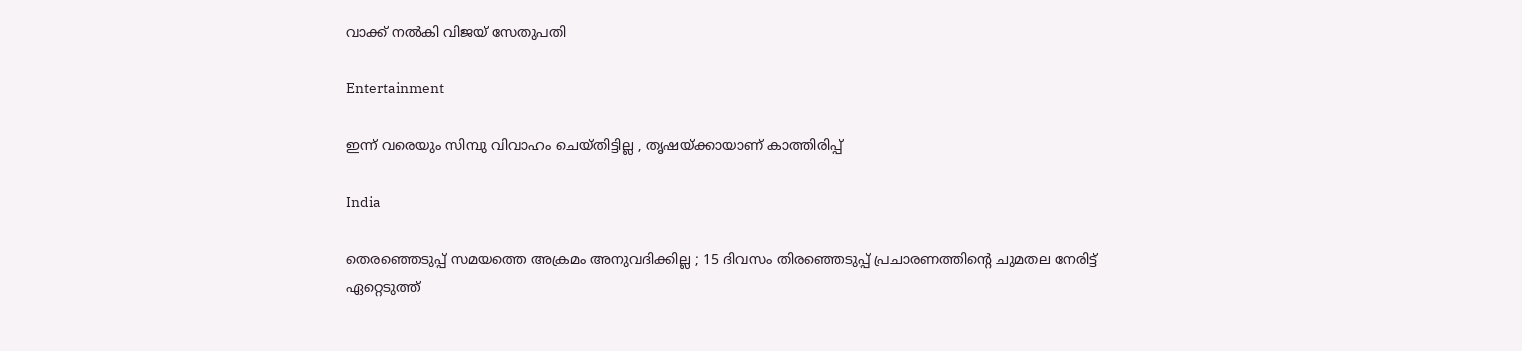വാക്ക് നൽകി വിജയ് സേതുപതി

Entertainment

ഇന്ന് വരെയും സിമ്പു വിവാഹം ചെയ്തിട്ടില്ല , തൃഷയ്‌ക്കായാണ് കാത്തിരിപ്പ്

India

തെരഞ്ഞെടുപ്പ് സമയത്തെ അക്രമം അനുവദിക്കില്ല ; 15 ദിവസം തിരഞ്ഞെടുപ്പ് പ്രചാരണത്തിന്റെ ചുമതല നേരിട്ട് ഏറ്റെടുത്ത്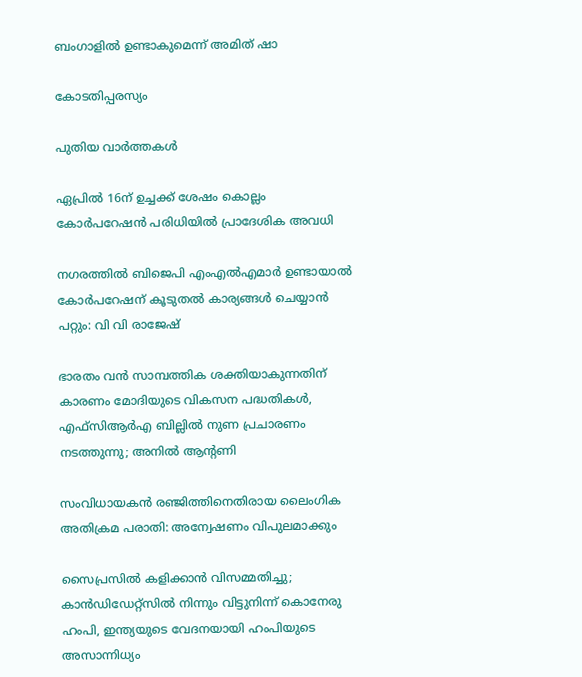ബംഗാളിൽ ഉണ്ടാകുമെന്ന് അമിത് ഷാ

കോടതിപ്പരസ്യം

പുതിയ വാര്‍ത്തകള്‍

ഏപ്രില്‍ 16ന് ഉച്ചക്ക് ശേഷം കൊല്ലം കോര്‍പറേഷന്‍ പരിധിയില്‍ പ്രാദേശിക അവധി

നഗരത്തില്‍ ബിജെപി എംഎല്‍എമാര്‍ ഉണ്ടായാല്‍ കോര്‍പറേഷന് കൂടുതല്‍ കാര്യങ്ങള്‍ ചെയ്യാന്‍ പറ്റും: വി വി രാജേഷ്

ഭാരതം വന്‍ സാമ്പത്തിക ശക്തിയാകുന്നതിന് കാരണം മോദിയുടെ വികസന പദ്ധതികള്‍, എഫ്സിആര്‍എ ബില്ലില്‍ നുണ പ്രചാരണം നടത്തുന്നു; അനില്‍ ആന്റണി

സംവിധായകന്‍ രഞ്ജിത്തിനെതിരായ ലൈംഗിക അതിക്രമ പരാതി: അന്വേഷണം വിപുലമാക്കും

സൈപ്രസില്‍ കളിക്കാന്‍ വിസമ്മതിച്ചു; കാന്‍ഡിഡേറ്റ്സില്‍‍ നിന്നും വിട്ടുനിന്ന് കൊനേരു ഹംപി, ഇന്ത്യയുടെ വേദനയായി ഹംപിയുടെ അസാന്നിധ്യം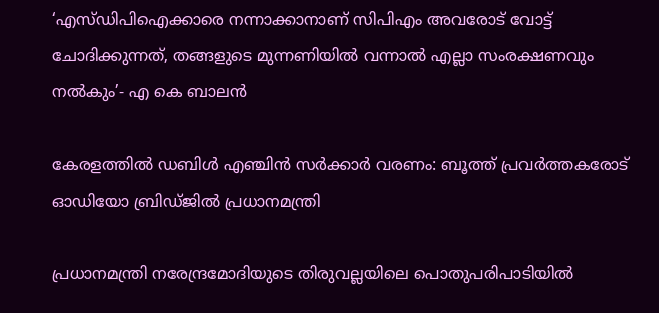‘എസ്ഡിപിഐക്കാരെ നന്നാക്കാനാണ് സിപിഎം അവരോട് വോട്ട് ചോദിക്കുന്നത്, തങ്ങളുടെ മുന്നണിയിൽ വന്നാൽ എല്ലാ സംരക്ഷണവും നൽകും’- എ കെ ബാലൻ

കേരളത്തിൽ ഡബിൾ എഞ്ചിൻ സർക്കാർ വരണം: ബൂത്ത് പ്രവർത്തകരോട് ഓഡിയോ ബ്രിഡ്ജിൽ പ്രധാനമന്ത്രി

പ്രധാനമന്ത്രി നരേന്ദ്രമോദിയുടെ തിരുവല്ലയിലെ പൊതുപരിപാടിയില്‍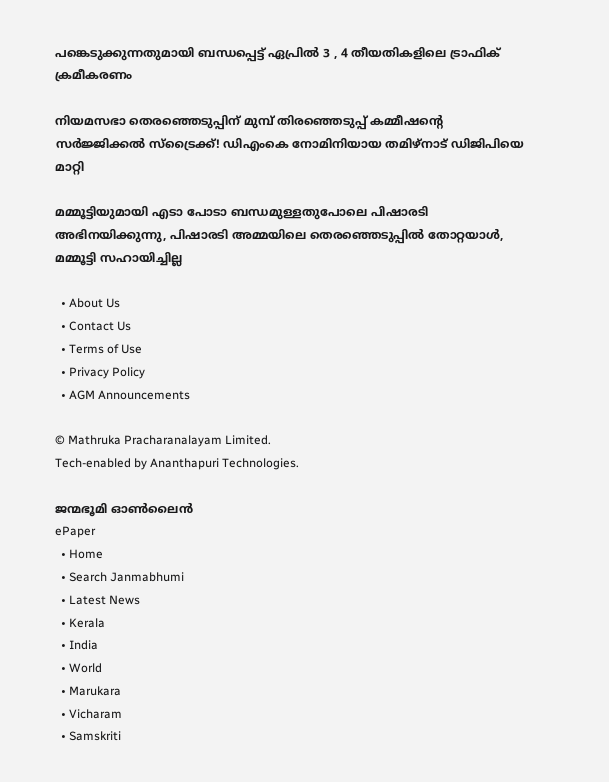പങ്കെടുക്കുന്നതുമായി ബന്ധപ്പെട്ട് ഏപ്രില്‍ 3 , 4 തീയതികളിലെ ട്രാഫിക് ക്രമീകരണം

നിയമസഭാ തെരഞ്ഞെടുപ്പിന് മുമ്പ് തിരഞ്ഞെടുപ്പ് കമ്മീഷന്റെ സർജ്ജിക്കൽ സ്ട്രൈക്ക്! ഡിഎംകെ നോമിനിയായ തമിഴ്നാട് ഡിജിപിയെ മാറ്റി

മമ്മൂട്ടിയുമായി എടാ പോടാ ബന്ധമുള്ളതുപോലെ പിഷാരടി അഭിനയിക്കുന്നു, പിഷാരടി അമ്മയിലെ തെരഞ്ഞെടുപ്പില്‍ തോറ്റയാള്‍, മമ്മൂട്ടി സഹായിച്ചില്ല

  • About Us
  • Contact Us
  • Terms of Use
  • Privacy Policy
  • AGM Announcements

© Mathruka Pracharanalayam Limited.
Tech-enabled by Ananthapuri Technologies.

ജന്മഭൂമി ഓണ്‍ലൈന്‍
ePaper
  • Home
  • Search Janmabhumi
  • Latest News
  • Kerala
  • India
  • World
  • Marukara
  • Vicharam
  • Samskriti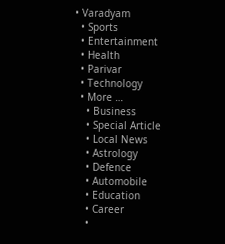• Varadyam
  • Sports
  • Entertainment
  • Health
  • Parivar
  • Technology
  • More …
    • Business
    • Special Article
    • Local News
    • Astrology
    • Defence
    • Automobile
    • Education
    • Career
    •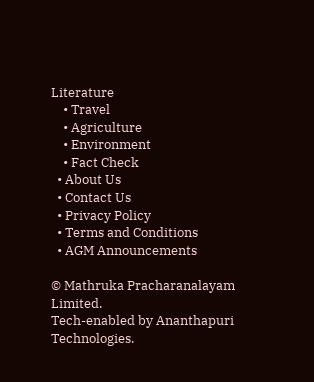Literature
    • Travel
    • Agriculture
    • Environment
    • Fact Check
  • About Us
  • Contact Us
  • Privacy Policy
  • Terms and Conditions
  • AGM Announcements

© Mathruka Pracharanalayam Limited.
Tech-enabled by Ananthapuri Technologies.